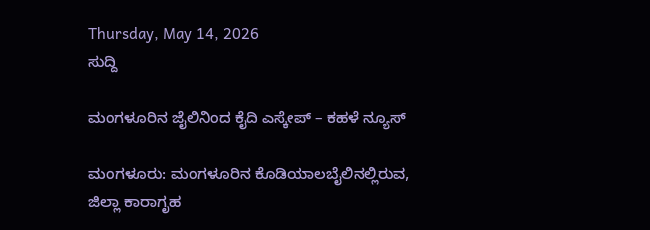Thursday, May 14, 2026
ಸುದ್ದಿ

ಮಂಗಳೂರಿನ ಜೈಲಿನಿಂದ ಕೈದಿ ಎಸ್ಕೇಪ್ – ಕಹಳೆ ನ್ಯೂಸ್

ಮಂಗಳೂರು: ಮಂಗಳೂರಿನ ಕೊಡಿಯಾಲಬೈಲಿನಲ್ಲಿರುವ, ಜಿಲ್ಲಾ ಕಾರಾಗೃಹ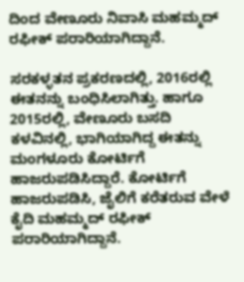ದಿಂದ ವೇಣೂರು ನಿವಾಸಿ ಮಹಮ್ಮದ್ ರಫೀಕ್ ಪರಾರಿಯಾಗಿದ್ದಾನೆ.

ಸರಕಳ್ಳತನ ಪ್ರಕರಣದಲ್ಲಿ, 2016ರಲ್ಲಿ ಈತನನ್ನು ಬಂಧಿಸಿಲಾಗಿತ್ತು. ಹಾಗೂ 2015ರಲ್ಲಿ, ವೇಣೂರು ಬಸದಿ ಕಳವಿನಲ್ಲಿ, ಭಾಗಿಯಾಗಿದ್ದ ಈತನ್ನು ಮಂಗಳೂರು ಕೋರ್ಟಿಗೆ ಹಾಜರುಪಡಿಸಿದ್ದಾರೆ. ಕೋರ್ಟಿಗೆ ಹಾಜರುಪಡಿಸಿ, ಜೈಲಿಗೆ ಕರೆತರುವ ವೇಳೆ ಕೈದಿ ಮಹಮ್ಮದ್ ರಫೀಕ್ ಪರಾರಿಯಾಗಿದ್ದಾನೆ.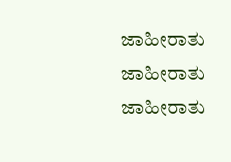ಜಾಹೀರಾತು
ಜಾಹೀರಾತು
ಜಾಹೀರಾತು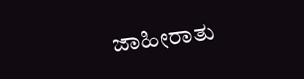ಜಾಹೀರಾತು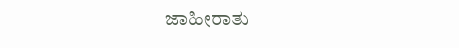ಜಾಹೀರಾತು